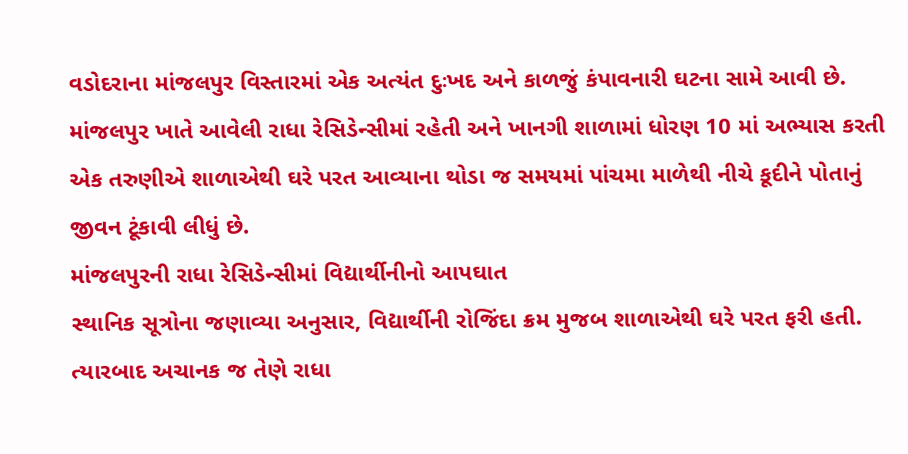વડોદરાના માંજલપુર વિસ્તારમાં એક અત્યંત દુઃખદ અને કાળજું કંપાવનારી ઘટના સામે આવી છે. માંજલપુર ખાતે આવેલી રાધા રેસિડેન્સીમાં રહેતી અને ખાનગી શાળામાં ધોરણ 10 માં અભ્યાસ કરતી એક તરુણીએ શાળાએથી ઘરે પરત આવ્યાના થોડા જ સમયમાં પાંચમા માળેથી નીચે કૂદીને પોતાનું જીવન ટૂંકાવી લીધું છે.
માંજલપુરની રાધા રેસિડેન્સીમાં વિદ્યાર્થીનીનો આપઘાત
સ્થાનિક સૂત્રોના જણાવ્યા અનુસાર, વિદ્યાર્થીની રોજિંદા ક્રમ મુજબ શાળાએથી ઘરે પરત ફરી હતી. ત્યારબાદ અચાનક જ તેણે રાધા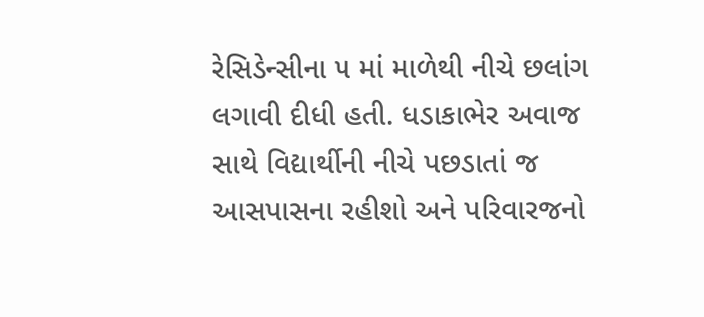રેસિડેન્સીના ૫ માં માળેથી નીચે છલાંગ લગાવી દીધી હતી. ધડાકાભેર અવાજ સાથે વિદ્યાર્થીની નીચે પછડાતાં જ આસપાસના રહીશો અને પરિવારજનો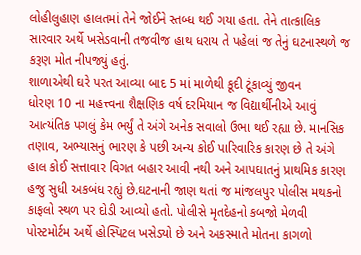લોહીલુહાણ હાલતમાં તેને જોઈને સ્તબ્ધ થઈ ગયા હતા. તેને તાત્કાલિક સારવાર અર્થે ખસેડવાની તજવીજ હાથ ધરાય તે પહેલાં જ તેનું ઘટનાસ્થળે જ કરૂણ મોત નીપજ્યું હતું.
શાળાએથી ઘરે પરત આવ્યા બાદ 5 માં માળેથી કૂદી ટૂંકાવ્યું જીવન
ધોરણ 10 ના મહત્ત્વના શૈક્ષણિક વર્ષ દરમિયાન જ વિદ્યાર્થીનીએ આવું આત્યંતિક પગલું કેમ ભર્યું તે અંગે અનેક સવાલો ઉભા થઈ રહ્યા છે. માનસિક તણાવ, અભ્યાસનું ભારણ કે પછી અન્ય કોઈ પારિવારિક કારણ છે તે અંગે હાલ કોઈ સત્તાવાર વિગત બહાર આવી નથી અને આપઘાતનું પ્રાથમિક કારણ હજુ સુધી અકબંધ રહ્યું છે.ઘટનાની જાણ થતાં જ માંજલપુર પોલીસ મથકનો કાફલો સ્થળ પર દોડી આવ્યો હતો. પોલીસે મૃતદેહનો કબજો મેળવી પોસ્ટમોર્ટમ અર્થે હોસ્પિટલ ખસેડ્યો છે અને અકસ્માતે મોતના કાગળો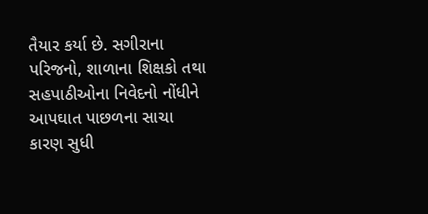તૈયાર કર્યા છે. સગીરાના પરિજનો, શાળાના શિક્ષકો તથા સહપાઠીઓના નિવેદનો નોંધીને આપઘાત પાછળના સાચા કારણ સુધી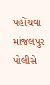પહોંચવા માંજલપુર પોલીસે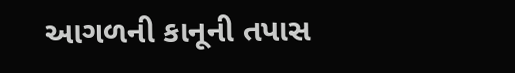આગળની કાનૂની તપાસ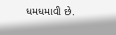ધમધમાવી છે.